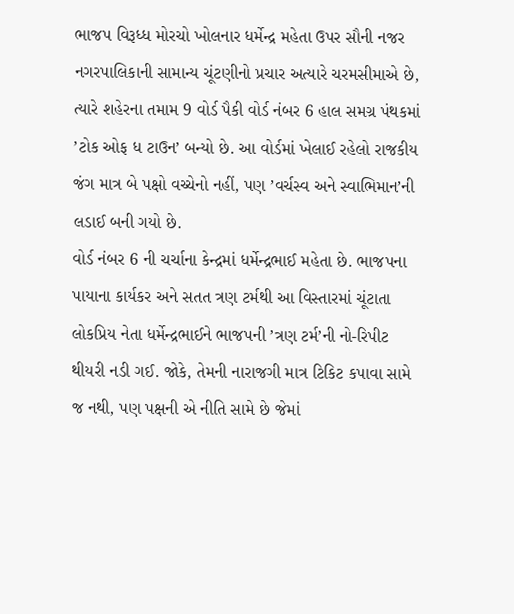ભાજપ વિરૂધ્ધ મોરચો ખોલનાર ધર્મેન્દ્ર મહેતા ઉપર સૌની નજર
નગરપાલિકાની સામાન્ય ચૂંટણીનો પ્રચાર અત્યારે ચરમસીમાએ છે, ત્યારે શહેરના તમામ 9 વોર્ડ પૈકી વોર્ડ નંબર 6 હાલ સમગ્ર પંથકમાં ’ટોક ઓફ ધ ટાઉન’ બન્યો છે. આ વોર્ડમાં ખેલાઈ રહેલો રાજકીય જંગ માત્ર બે પક્ષો વચ્ચેનો નહીં, પણ ’વર્ચસ્વ અને સ્વાભિમાન’ની લડાઈ બની ગયો છે.
વોર્ડ નંબર 6 ની ચર્ચાના કેન્દ્રમાં ધર્મેન્દ્રભાઈ મહેતા છે. ભાજપના પાયાના કાર્યકર અને સતત ત્રણ ટર્મથી આ વિસ્તારમાં ચૂંટાતા લોકપ્રિય નેતા ધર્મેન્દ્રભાઈને ભાજપની ’ત્રણ ટર્મ’ની નો-રિપીટ થીયરી નડી ગઈ. જોકે, તેમની નારાજગી માત્ર ટિકિટ કપાવા સામે જ નથી, પણ પક્ષની એ નીતિ સામે છે જેમાં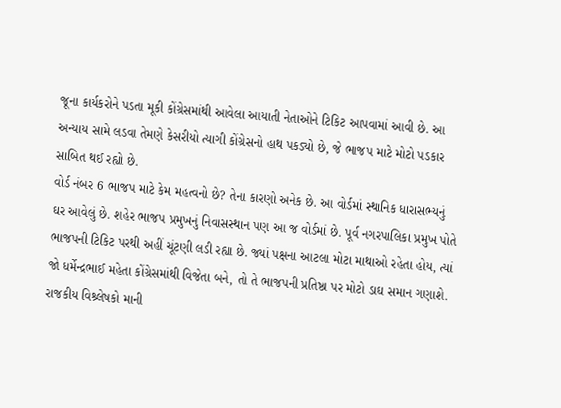જૂના કાર્યકરોને પડતા મૂકી કોંગ્રેસમાંથી આવેલા આયાતી નેતાઓને ટિકિટ આપવામાં આવી છે. આ અન્યાય સામે લડવા તેમણે કેસરીયો ત્યાગી કોંગ્રેસનો હાથ પકડ્યો છે, જે ભાજપ માટે મોટો પડકાર સાબિત થઈ રહ્યો છે.
વોર્ડ નંબર 6 ભાજપ માટે કેમ મહત્વનો છે? તેના કારણો અનેક છે. આ વોર્ડમાં સ્થાનિક ધારાસભ્યનું ઘર આવેલું છે. શહેર ભાજપ પ્રમુખનું નિવાસસ્થાન પણ આ જ વોર્ડમાં છે. પૂર્વ નગરપાલિકા પ્રમુખ પોતે ભાજપની ટિકિટ પરથી અહીં ચૂંટણી લડી રહ્યા છે. જ્યાં પક્ષના આટલા મોટા માથાઓ રહેતા હોય, ત્યાં જો ધર્મેન્દ્રભાઈ મહેતા કોંગ્રેસમાંથી વિજેતા બને, તો તે ભાજપની પ્રતિષ્ઠા પર મોટો ડાઘ સમાન ગણાશે.
રાજકીય વિશ્ર્લેષકો માની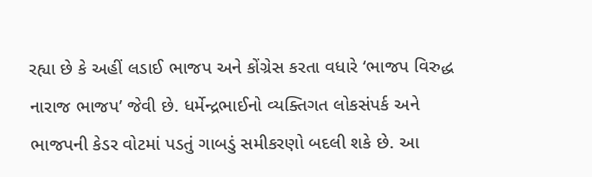રહ્યા છે કે અહીં લડાઈ ભાજપ અને કોંગ્રેસ કરતા વધારે ‘ભાજપ વિરુદ્ધ નારાજ ભાજપ’ જેવી છે. ધર્મેન્દ્રભાઈનો વ્યક્તિગત લોકસંપર્ક અને ભાજપની કેડર વોટમાં પડતું ગાબડું સમીકરણો બદલી શકે છે. આ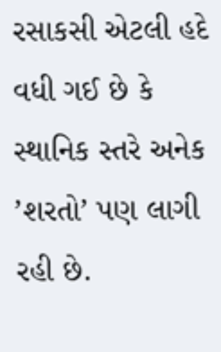રસાકસી એટલી હદે વધી ગઈ છે કે સ્થાનિક સ્તરે અનેક ’શરતો’ પણ લાગી રહી છે.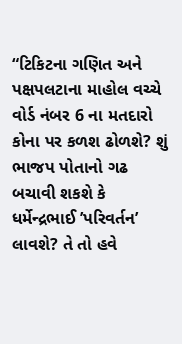“ટિકિટના ગણિત અને પક્ષપલટાના માહોલ વચ્ચે વોર્ડ નંબર 6 ના મતદારો કોના પર કળશ ઢોળશે? શું ભાજપ પોતાનો ગઢ બચાવી શકશે કે ધર્મેન્દ્રભાઈ ’પરિવર્તન’ લાવશે? તે તો હવે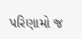પરિણામો જ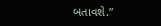બતાવશે.”